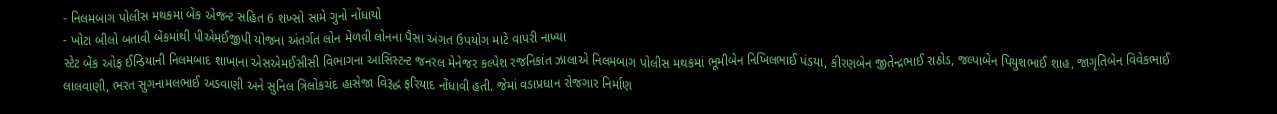- નિલમબાગ પોલીસ મથકમાં બેંક એજન્ટ સહિત 6 શખ્સો સામે ગુનો નોંધાયો
- ખોટા બીલો બતાવી બેંકમાંથી પીએમઈજીપી યોજના અંતર્ગત લોન મેળવી લોનના પૈસા અંગત ઉપયોગ માટે વાપરી નાખ્યા
સ્ટેટ બેંક ઓફ ઈન્ડિયાની નિલમબાદ શાખાના એસએમઈસીસી વિભાગના આસિસ્ટન્ટ જનરલ મેનેજર કલ્પેશ રજનિકાંત ઝાલાએ નિલમબાગ પોલીસ મથકમાં ભૂમીબેન નિખિલભાઈ પંડયા, કીરણબેન જીતેન્દ્રભાઈ રાઠોડ, જલ્પાબેન પિયુશભાઈ શાહ, જાગૃતિબેન વિવેકભાઈ લાલવાણી, ભરત સુગનામલભાઈ અડવાણી અને સુનિલ ત્રિલોકચંદ હાસેજા વિરૂદ્ધ ફરિયાદ નોંધાવી હતી. જેમાં વડાપ્રધાન રોજગાર નિર્માણ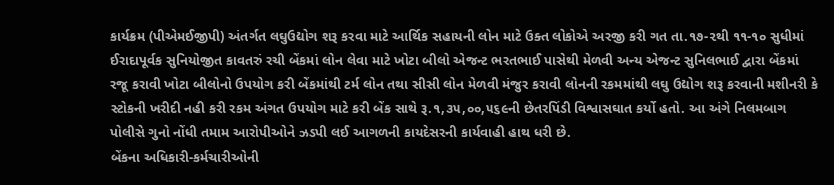કાર્યક્રમ (પીએમઈજીપી) અંતર્ગત લઘુઉદ્યોગ શરૂ કરવા માટે આર્થિક સહાયની લોન માટે ઉક્ત લોકોએ અરજી કરી ગત તા.૧૭-૨થી ૧૧-૧૦ સુધીમાં ઈરાદાપૂર્વક સુનિયોજીત કાવતરું રચી બેંકમાં લોન લેવા માટે ખોટા બીલો એજન્ટ ભરતભાઈ પાસેથી મેળવી અન્ય એજન્ટ સુનિલભાઈ દ્વારા બેંકમાં રજૂ કરાવી ખોટા બીલોનો ઉપયોગ કરી બેંકમાંથી ટર્મ લોન તથા સીસી લોન મેળવી મંજુર કરાવી લોનની રકમમાંથી લઘુ ઉદ્યોગ શરૂ કરવાની મશીનરી કે સ્ટોકની ખરીદી નહી કરી રકમ અંગત ઉપયોગ માટે કરી બેંક સાથે રૂ.૧,૩૫,૦૦,૫૬૯ની છેતરપિંડી વિશ્વાસઘાત કર્યો હતો. આ અંગે નિલમબાગ પોલીસે ગુનો નોંધી તમામ આરોપીઓને ઝડપી લઈ આગળની કાયદેસરની કાર્યવાહી હાથ ધરી છે.
બેંકના અધિકારી-કર્મચારીઓની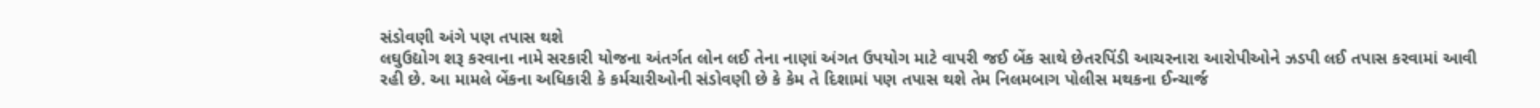સંડોવણી અંગે પણ તપાસ થશે
લઘુઉદ્યોગ શરૂ કરવાના નામે સરકારી યોજના અંતર્ગત લોન લઈ તેના નાણાં અંગત ઉપયોગ માટે વાપરી જઈ બેંક સાથે છેતરપિંડી આચરનારા આરોપીઓને ઝડપી લઈ તપાસ કરવામાં આવી રહી છે. આ મામલે બેંકના અધિકારી કે કર્મચારીઓની સંડોવણી છે કે કેમ તે દિશામાં પણ તપાસ થશે તેમ નિલમબાગ પોલીસ મથકના ઈન્ચાર્જ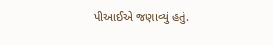પીઆઈએ જણાવ્યું હતું.